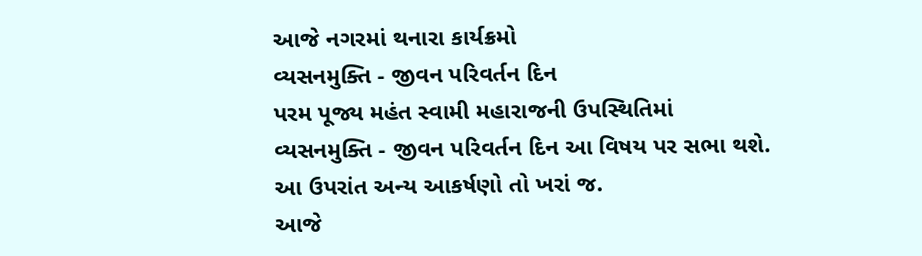આજે નગરમાં થનારા કાર્યક્રમો
વ્યસનમુક્તિ - જીવન પરિવર્તન દિન
પરમ પૂજ્ય મહંત સ્વામી મહારાજની ઉપસ્થિતિમાં વ્યસનમુક્તિ - જીવન પરિવર્તન દિન આ વિષય પર સભા થશે.
આ ઉપરાંત અન્ય આકર્ષણો તો ખરાં જ.
આજે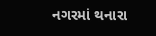નગરમાં થનારા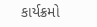કાર્યક્રમો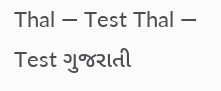Thal — Test Thal — Test ગુજરાતી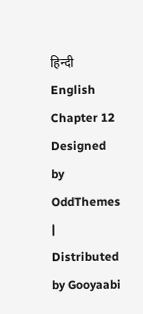हिन्दी English Chapter 12
Designed by OddThemes | Distributed by Gooyaabi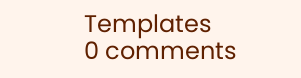Templates
0 comments